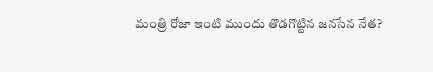మంత్రి రోజా ఇంటి ముందు తొడగొట్టిన జనసేన నేత?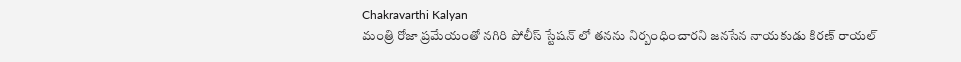Chakravarthi Kalyan
మంత్రి రోజా ప్రమేయంతో నగిరి పోలీస్ స్టేషన్‍ లో తనను నిర్బంధించారని జనసేన నాయకుడు కిరణ్‍ రాయల్‍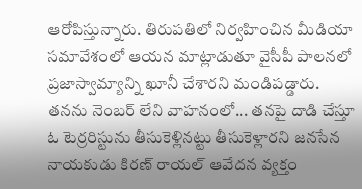ఆరోపిస్తున్నారు. తిరుపతిలో నిర్వహించిన మీడియా సమావేశంలో ఆయన మాట్లాడుతూ వైసీపీ పాలనలో ప్రజాస్వామ్యాన్ని ఖూనీ చేశారని మండిపడ్డారు. తనను నెంబర్ లేని వాహనంలో... తనపై దాడి చేస్తూ ఓ టెర్రరిస్టును తీసుకెళ్లినట్టు తీసుకెళ్లారని జనసేన నాయకుడు కిరణ్‍ రాయల్‍ ఆవేదన వ్యక్తం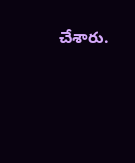చేశారు.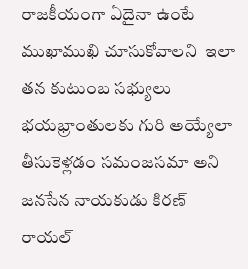రాజకీయంగా ఏదైనా ఉంటే ముఖాముఖి చూసుకోవాలని  ఇలా తన కుటుంబ సభ్యులు భయభ్రాంతులకు గురి అయ్యేలా తీసుకెళ్లడం సమంజసమా అని జనసేన నాయకుడు కిరణ్‍ రాయల్‍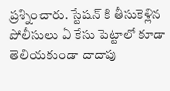ప్రశ్నించారు. స్టేషన్ కి తీసుకెళ్లిన పోలీసులు ఏ కేసు పెట్టాలో కూడా తెలియకుండా దాదాపు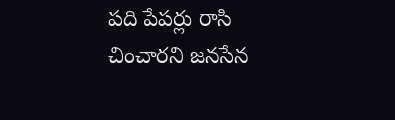పది పేపర్లు రాసి చించారని జనసేన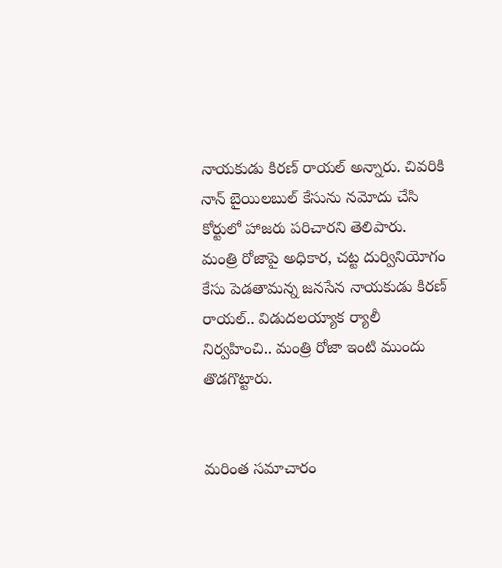నాయకుడు కిరణ్‍ రాయల్‍ అన్నారు. చివరికి నాన్ బైయిలబుల్ కేసును నమోదు చేసి కోర్టులో హాజరు పరిచారని తెలిపారు.  మంత్రి రోజాపై అధికార, చట్ట దుర్వినియోగం కేసు పెడతామన్న జనసేన నాయకుడు కిరణ్‍ రాయల్‍.. విడుదలయ్యాక ర్యాలీ నిర్వహించి.. మంత్రి రోజా ఇంటి ముందు తొడగొట్టారు.


మరింత సమాచారం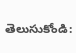తెలుసుకోండి: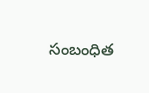సంబంధిత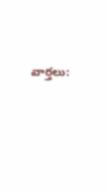వార్తలు: